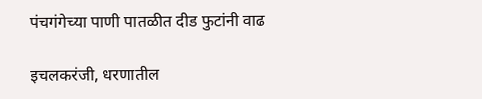पंचगंगेच्या पाणी पातळीत दीड फुटांनी वाढ

इचलकरंजी, धरणातील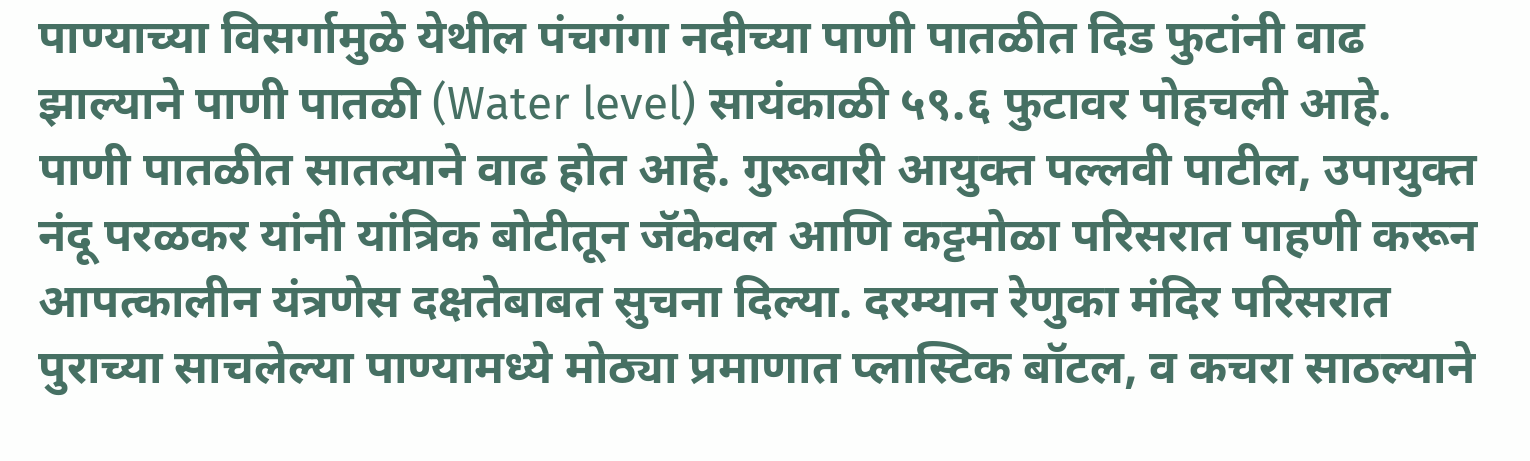पाण्याच्या विसर्गामुळे येथील पंचगंगा नदीच्या पाणी पातळीत दिड फुटांनी वाढ झाल्याने पाणी पातळी (Water level) सायंकाळी ५९.६ फुटावर पोहचली आहे. पाणी पातळीत सातत्याने वाढ होत आहे. गुरूवारी आयुक्त पल्लवी पाटील, उपायुक्त नंदू परळकर यांनी यांत्रिक बोटीतून जॅकेवल आणि कट्टमोळा परिसरात पाहणी करून आपत्कालीन यंत्रणेस दक्षतेबाबत सुचना दिल्या. दरम्यान रेणुका मंदिर परिसरात पुराच्या साचलेल्या पाण्यामध्ये मोठ्या प्रमाणात प्लास्टिक बॉटल, व कचरा साठल्याने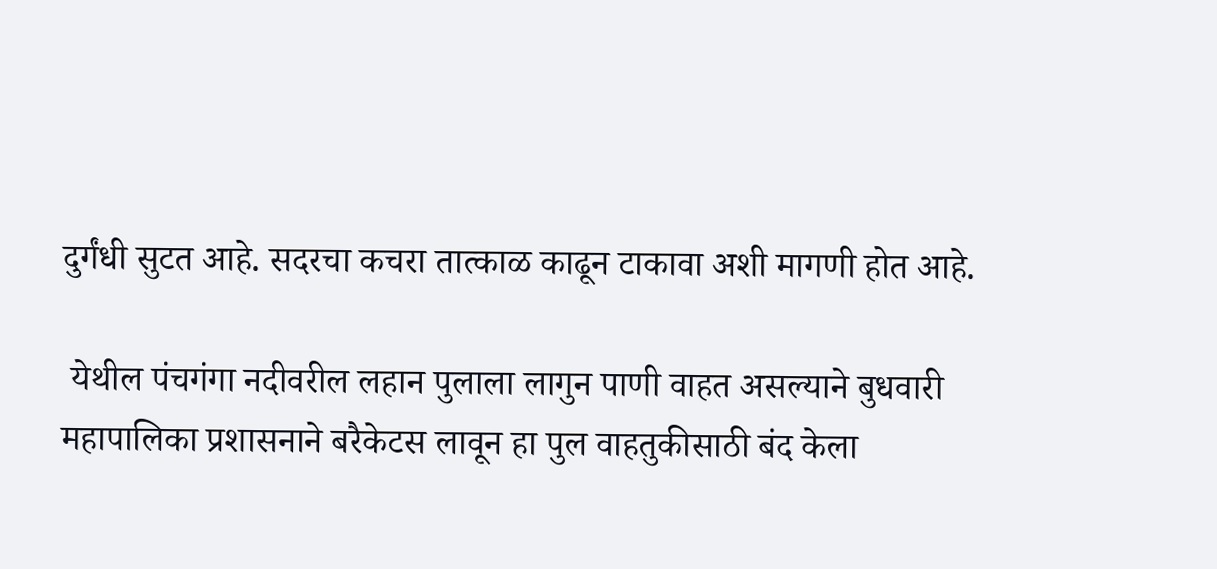दुर्गंधी सुटत आहे. सदरचा कचरा तात्काळ काढून टाकावा अशी मागणी होत आहे.

 येथील पंचगंगा नदीवरील लहान पुलाला लागुन पाणी वाहत असल्याने बुधवारी महापालिका प्रशासनाने बरैकेटस लावून हा पुल वाहतुकीसाठी बंद केला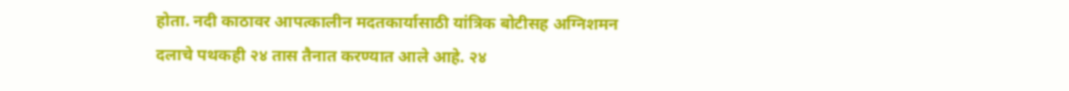होता. नदी काठावर आपत्कालीन मदतकार्यासाठी यांत्रिक बोटीसह अग्निशमन दलाचे पथकही २४ तास तैनात करण्यात आले आहे. २४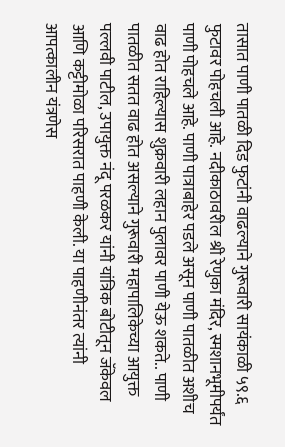तासात पाणी पातळी दिड फुटांनी वाढल्याने गुरूवारी सायंकाळी ५९.६ फुटावर पोहचली आहे. नदीकाठावरील श्री रेणुका मंदिर, स्मशानभूमीपर्यंत पाणी पोहचले आहे. पाणी पात्राबाहेर पडले असून पाणी पातळीत अशीच वाढ होत राहिल्यास शुक्रवारी लहान पुलावर पाणी येऊ शकते.. पाणी पातळीत सतत वाढ होत असल्याने गुरूवारी महापालिकेच्या आयुक्त पल्लवी पाटील, उपायुक्त नंदू परळकर यांनी यांत्रिक बोटीतून जॅकेवल आणि कट्टीमोळा परिसरात पाहणी केली. या पाहणीनंतर त्यांनी आपत्कालीन यंत्रणेस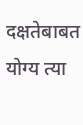दक्षतेबाबत योग्य त्या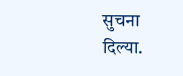सुचना दिल्या.